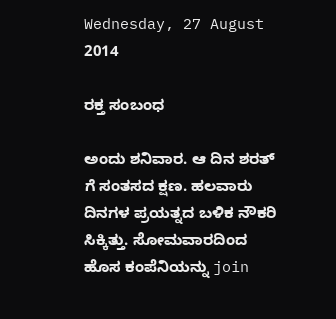Wednesday, 27 August 2014

ರಕ್ತ ಸಂಬಂಧ

ಅಂದು ಶನಿವಾರ. ಆ ದಿನ ಶರತ್ ಗೆ ಸಂತಸದ ಕ್ಷಣ. ಹಲವಾರು ದಿನಗಳ ಪ್ರಯತ್ನದ ಬಳಿಕ ನೌಕರಿ ಸಿಕ್ಕಿತ್ತು. ಸೋಮವಾರದಿಂದ ಹೊಸ ಕಂಪೆನಿಯನ್ನು join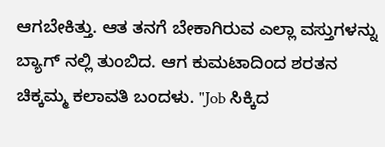ಆಗಬೇಕಿತ್ತು. ಆತ ತನಗೆ ಬೇಕಾಗಿರುವ ಎಲ್ಲಾ ವಸ್ತುಗಳನ್ನು ಬ್ಯಾಗ್ ನಲ್ಲಿ ತುಂಬಿದ. ಆಗ ಕುಮಟಾದಿಂದ ಶರತನ ಚಿಕ್ಕಮ್ಮ ಕಲಾವತಿ ಬಂದಳು. "Job ಸಿಕ್ಕಿದ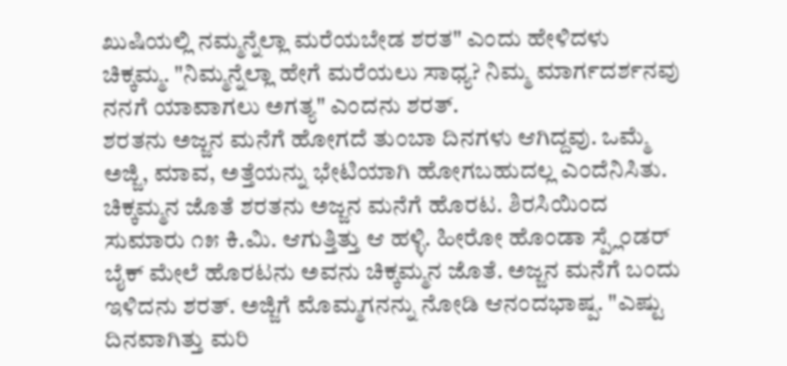ಖುಷಿಯಲ್ಲಿ ನಮ್ಮನ್ನೆಲ್ಲಾ ಮರೆಯಬೇಡ ಶರತ" ಎಂದು ಹೇಳಿದಳು ಚಿಕ್ಕಮ್ಮ. "ನಿಮ್ಮನ್ನೆಲ್ಲಾ ಹೇಗೆ ಮರೆಯಲು ಸಾಧ್ಯ? ನಿಮ್ಮ ಮಾರ್ಗದರ್ಶನವು ನನಗೆ ಯಾವಾಗಲು ಅಗತ್ಯ" ಎಂದನು ಶರತ್.
ಶರತನು ಅಜ್ಜನ ಮನೆಗೆ ಹೋಗದೆ ತುಂಬಾ ದಿನಗಳು ಆಗಿದ್ದವು. ಒಮ್ಮೆ ಅಜ್ಜಿ, ಮಾವ, ಅತ್ತೆಯನ್ನು ಭೇಟಿಯಾಗಿ ಹೋಗಬಹುದಲ್ಲ ಎಂದೆನಿಸಿತು. ಚಿಕ್ಕಮ್ಮನ ಜೊತೆ ಶರತನು ಅಜ್ಜನ ಮನೆಗೆ ಹೊರಟ. ಶಿರಸಿಯಿಂದ ಸುಮಾರು ೧೫ ಕಿ.ಮಿ. ಆಗುತ್ತಿತ್ತು ಆ ಹಳ್ಳಿ. ಹೀರೋ ಹೊಂಡಾ ಸ್ಪ್ಲೆಂಡರ್ ಬೈಕ್ ಮೇಲೆ ಹೊರಟನು ಅವನು ಚಿಕ್ಕಮ್ಮನ ಜೊತೆ. ಅಜ್ಜನ ಮನೆಗೆ ಬಂದು ಇಳಿದನು ಶರತ್. ಅಜ್ಜಿಗೆ ಮೊಮ್ಮಗನನ್ನು ನೋಡಿ ಆನಂದಭಾಷ್ಪ. "ಎಷ್ಟು ದಿನವಾಗಿತ್ತು ಮರಿ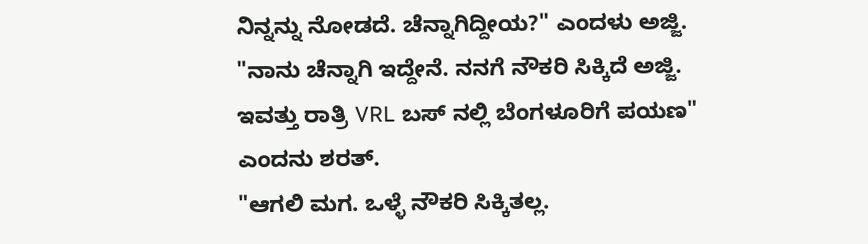ನಿನ್ನನ್ನು ನೋಡದೆ. ಚೆನ್ನಾಗಿದ್ದೀಯ?" ಎಂದಳು ಅಜ್ಜಿ.
"ನಾನು ಚೆನ್ನಾಗಿ ಇದ್ದೇನೆ. ನನಗೆ ನೌಕರಿ ಸಿಕ್ಕಿದೆ ಅಜ್ಜಿ. ಇವತ್ತು ರಾತ್ರಿ VRL ಬಸ್ ನಲ್ಲಿ ಬೆಂಗಳೂರಿಗೆ ಪಯಣ" ಎಂದನು ಶರತ್.
"ಆಗಲಿ ಮಗ. ಒಳ್ಳೆ ನೌಕರಿ ಸಿಕ್ಕಿತಲ್ಲ.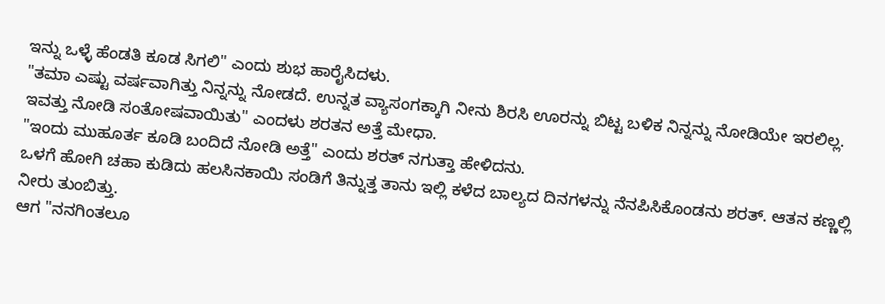ಇನ್ನು ಒಳ್ಳೆ ಹೆಂಡತಿ ಕೂಡ ಸಿಗಲಿ" ಎಂದು ಶುಭ ಹಾರೈಸಿದಳು.
"ತಮಾ ಎಷ್ಟು ವರ್ಷವಾಗಿತ್ತು ನಿನ್ನನ್ನು ನೋಡದೆ. ಉನ್ನತ ವ್ಯಾಸಂಗಕ್ಕಾಗಿ ನೀನು ಶಿರಸಿ ಊರನ್ನು ಬಿಟ್ಟ ಬಳಿಕ ನಿನ್ನನ್ನು ನೋಡಿಯೇ ಇರಲಿಲ್ಲ. ಇವತ್ತು ನೋಡಿ ಸಂತೋಷವಾಯಿತು" ಎಂದಳು ಶರತನ ಅತ್ತೆ ಮೇಧಾ.
"ಇಂದು ಮುಹೂರ್ತ ಕೂಡಿ ಬಂದಿದೆ ನೋಡಿ ಅತ್ತೆ" ಎಂದು ಶರತ್ ನಗುತ್ತಾ ಹೇಳಿದನು.
ಒಳಗೆ ಹೋಗಿ ಚಹಾ ಕುಡಿದು ಹಲಸಿನಕಾಯಿ ಸಂಡಿಗೆ ತಿನ್ನುತ್ತ ತಾನು ಇಲ್ಲಿ ಕಳೆದ ಬಾಲ್ಯದ ದಿನಗಳನ್ನು ನೆನಪಿಸಿಕೊಂಡನು ಶರತ್. ಆತನ ಕಣ್ಣಲ್ಲಿ ನೀರು ತುಂಬಿತ್ತು.
ಆಗ "ನನಗಿಂತಲೂ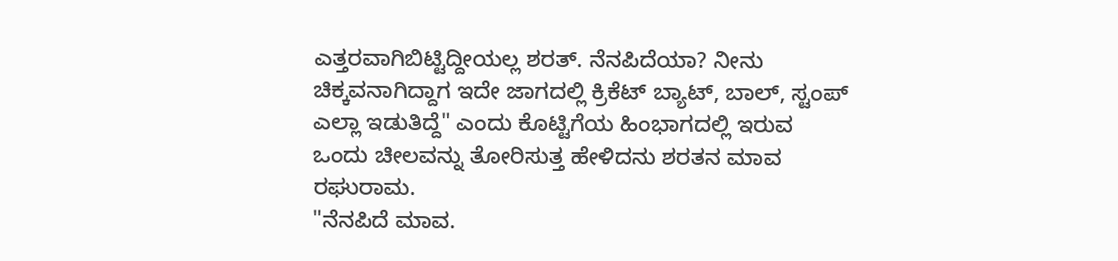ಎತ್ತರವಾಗಿಬಿಟ್ಟಿದ್ದೀಯಲ್ಲ ಶರತ್. ನೆನಪಿದೆಯಾ? ನೀನು ಚಿಕ್ಕವನಾಗಿದ್ದಾಗ ಇದೇ ಜಾಗದಲ್ಲಿ ಕ್ರಿಕೆಟ್ ಬ್ಯಾಟ್, ಬಾಲ್, ಸ್ಟಂಪ್ ಎಲ್ಲಾ ಇಡುತಿದ್ದೆ" ಎಂದು ಕೊಟ್ಟಿಗೆಯ ಹಿಂಭಾಗದಲ್ಲಿ ಇರುವ ಒಂದು ಚೀಲವನ್ನು ತೋರಿಸುತ್ತ ಹೇಳಿದನು ಶರತನ ಮಾವ ರಘುರಾಮ.
"ನೆನಪಿದೆ ಮಾವ.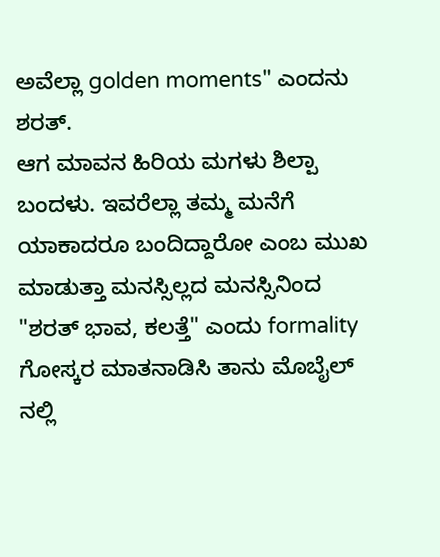ಅವೆಲ್ಲಾ golden moments" ಎಂದನು ಶರತ್.
ಆಗ ಮಾವನ ಹಿರಿಯ ಮಗಳು ಶಿಲ್ಪಾ ಬಂದಳು. ಇವರೆಲ್ಲಾ ತಮ್ಮ ಮನೆಗೆ ಯಾಕಾದರೂ ಬಂದಿದ್ದಾರೋ ಎಂಬ ಮುಖ ಮಾಡುತ್ತಾ ಮನಸ್ಸಿಲ್ಲದ ಮನಸ್ಸಿನಿಂದ "ಶರತ್ ಭಾವ, ಕಲತ್ತೆ" ಎಂದು formality ಗೋಸ್ಕರ ಮಾತನಾಡಿಸಿ ತಾನು ಮೊಬೈಲ್ ನಲ್ಲಿ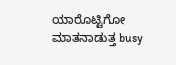ಯಾರೊಟ್ಟಿಗೋ ಮಾತನಾಡುತ್ತ busy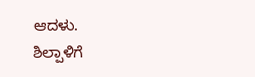ಆದಳು.
ಶಿಲ್ಪಾಳಿಗೆ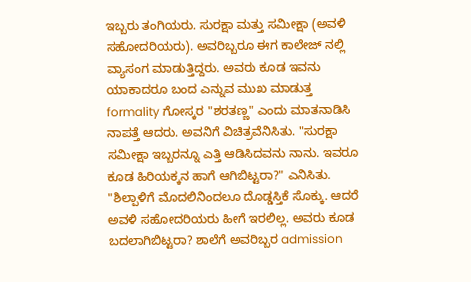ಇಬ್ಬರು ತಂಗಿಯರು. ಸುರಕ್ಷಾ ಮತ್ತು ಸಮೀಕ್ಷಾ (ಅವಳಿ ಸಹೋದರಿಯರು). ಅವರಿಬ್ಬರೂ ಈಗ ಕಾಲೇಜ್ ನಲ್ಲಿ ವ್ಯಾಸಂಗ ಮಾಡುತ್ತಿದ್ದರು. ಅವರು ಕೂಡ ಇವನು ಯಾಕಾದರೂ ಬಂದ ಎನ್ನುವ ಮುಖ ಮಾಡುತ್ತ formality ಗೋಸ್ಕರ "ಶರತಣ್ಣ" ಎಂದು ಮಾತನಾಡಿಸಿ ನಾಪತ್ತೆ ಆದರು. ಅವನಿಗೆ ವಿಚಿತ್ರವೆನಿಸಿತು. "ಸುರಕ್ಷಾ ಸಮೀಕ್ಷಾ ಇಬ್ಬರನ್ನೂ ಎತ್ತಿ ಆಡಿಸಿದವನು ನಾನು. ಇವರೂ ಕೂಡ ಹಿರಿಯಕ್ಕನ ಹಾಗೆ ಆಗಿಬಿಟ್ಟರಾ?" ಎನಿಸಿತು.
"ಶಿಲ್ಪಾಳಿಗೆ ಮೊದಲಿನಿಂದಲೂ ದೊಡ್ಡಸ್ತಿಕೆ ಸೊಕ್ಕು. ಆದರೆ ಅವಳಿ ಸಹೋದರಿಯರು ಹೀಗೆ ಇರಲಿಲ್ಲ. ಅವರು ಕೂಡ ಬದಲಾಗಿಬಿಟ್ಟರಾ? ಶಾಲೆಗೆ ಅವರಿಬ್ಬರ admission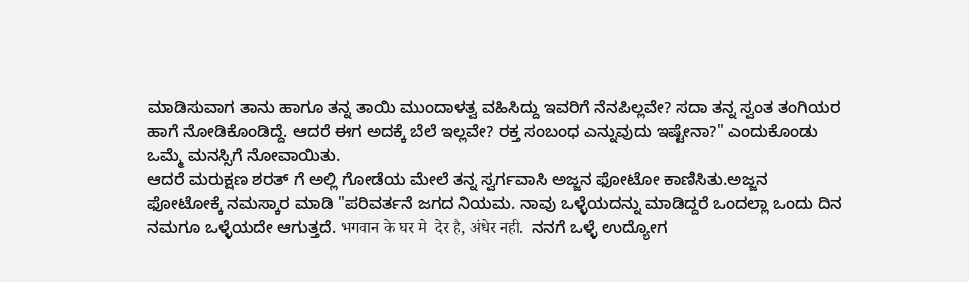ಮಾಡಿಸುವಾಗ ತಾನು ಹಾಗೂ ತನ್ನ ತಾಯಿ ಮುಂದಾಳತ್ವ ವಹಿಸಿದ್ದು ಇವರಿಗೆ ನೆನಪಿಲ್ಲವೇ? ಸದಾ ತನ್ನ ಸ್ವಂತ ತಂಗಿಯರ ಹಾಗೆ ನೋಡಿಕೊಂಡಿದ್ದೆ. ಆದರೆ ಈಗ ಅದಕ್ಕೆ ಬೆಲೆ ಇಲ್ಲವೇ? ರಕ್ತ ಸಂಬಂಧ ಎನ್ನುವುದು ಇಷ್ಟೇನಾ?" ಎಂದುಕೊಂಡು ಒಮ್ಮೆ ಮನಸ್ಸಿಗೆ ನೋವಾಯಿತು.
ಆದರೆ ಮರುಕ್ಷಣ ಶರತ್ ಗೆ ಅಲ್ಲಿ ಗೋಡೆಯ ಮೇಲೆ ತನ್ನ ಸ್ವರ್ಗವಾಸಿ ಅಜ್ಜನ ಫೋಟೋ ಕಾಣಿಸಿತು.ಅಜ್ಜನ ಫೋಟೋಕ್ಕೆ ನಮಸ್ಕಾರ ಮಾಡಿ "ಪರಿವರ್ತನೆ ಜಗದ ನಿಯಮ. ನಾವು ಒಳ್ಳೆಯದನ್ನು ಮಾಡಿದ್ದರೆ ಒಂದಲ್ಲಾ ಒಂದು ದಿನ ನಮಗೂ ಒಳ್ಳೆಯದೇ ಆಗುತ್ತದೆ. भगवान के घर मे  देर है, अंधेर नही.  ನನಗೆ ಒಳ್ಳೆ ಉದ್ಯೋಗ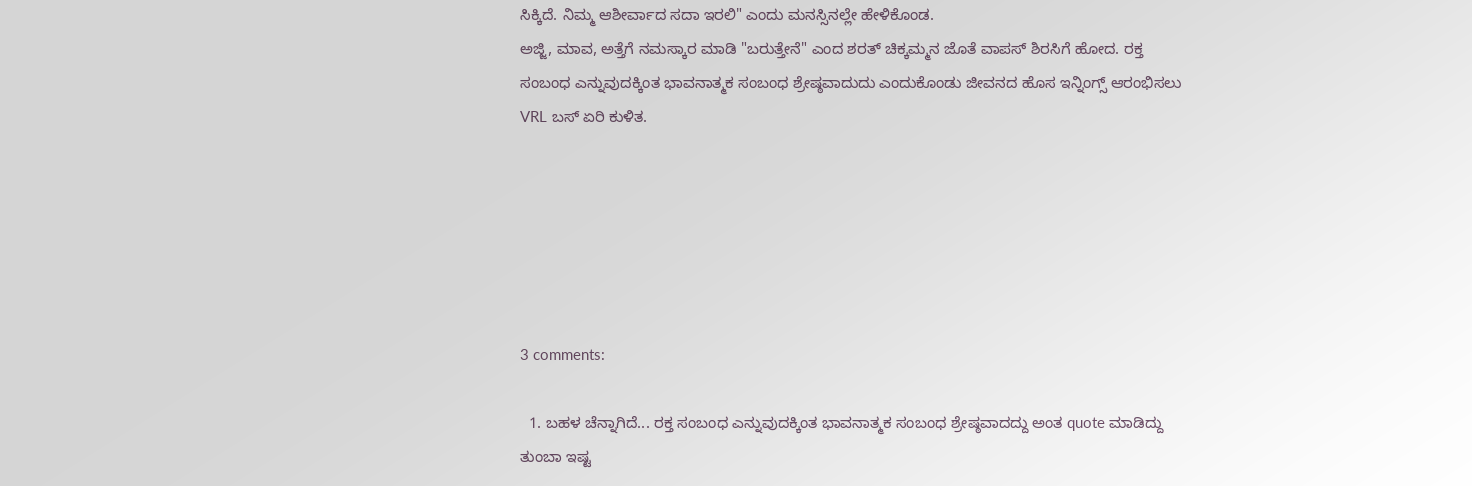ಸಿಕ್ಕಿದೆ. ನಿಮ್ಮ ಆಶೀರ್ವಾದ ಸದಾ ಇರಲಿ" ಎಂದು ಮನಸ್ಸಿನಲ್ಲೇ ಹೇಳಿಕೊಂಡ.
ಅಜ್ಜಿ, ಮಾವ, ಅತ್ತೆಗೆ ನಮಸ್ಕಾರ ಮಾಡಿ "ಬರುತ್ತೇನೆ" ಎಂದ ಶರತ್ ಚಿಕ್ಕಮ್ಮನ ಜೊತೆ ವಾಪಸ್ ಶಿರಸಿಗೆ ಹೋದ. ರಕ್ತ ಸಂಬಂಧ ಎನ್ನುವುದಕ್ಕಿಂತ ಭಾವನಾತ್ಮಕ ಸಂಬಂಧ ಶ್ರೇಷ್ಠವಾದುದು ಎಂದುಕೊಂಡು ಜೀವನದ ಹೊಸ ಇನ್ನಿಂಗ್ಸ್ ಆರಂಭಿಸಲು VRL ಬಸ್ ಏರಿ ಕುಳಿತ.






3 comments:

  1. ಬಹಳ ಚೆನ್ನಾಗಿದೆ... ರಕ್ತ ಸಂಬಂಧ ಎನ್ನುವುದಕ್ಕಿಂತ ಭಾವನಾತ್ಮಕ ಸಂಬಂಧ ಶ್ರೇಷ್ಠವಾದದ್ದು ಅಂತ quote ಮಾಡಿದ್ದು ತುಂಬಾ ಇಷ್ಟ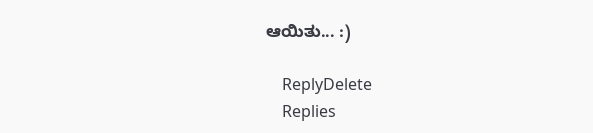ಆಯಿತು... :)

    ReplyDelete
    Replies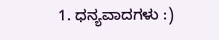1. ಧನ್ಯವಾದಗಳು :)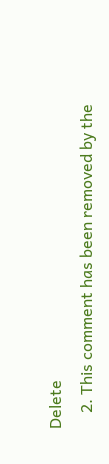Delete
    2. This comment has been removed by the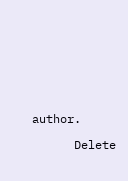author.

      Delete